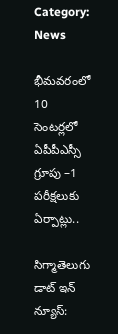Category: News

భీమవరంలో 10 సెంటర్లలో ఏపీపీఎస్సీ గ్రూపు –1 పరీక్షలుకు ఏర్పాట్లు..

సిగ్మాతెలుగు డాట్ ఇన్ న్యూస్: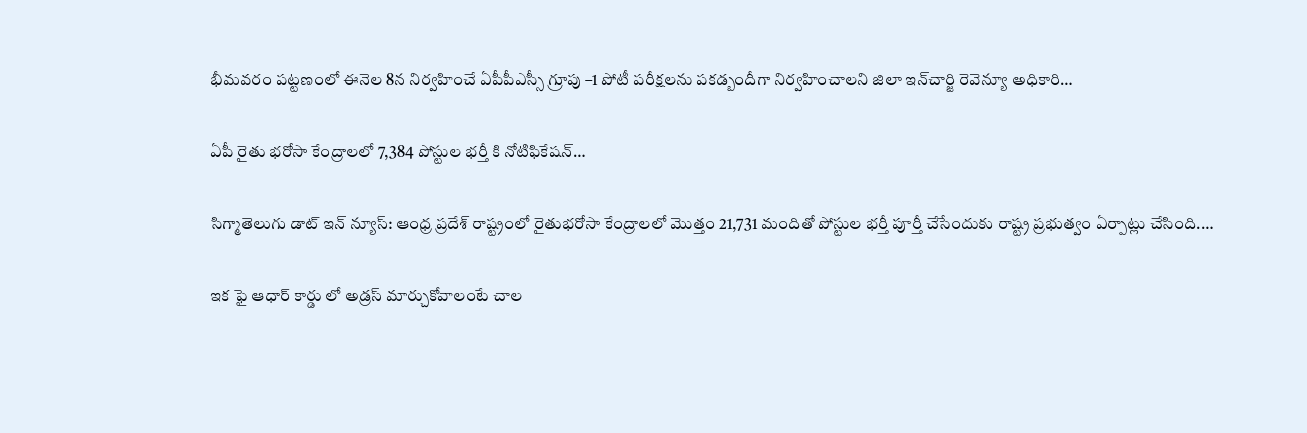భీమవరం పట్టణంలో ఈనెల 8న నిర్వహించే ఏపీపీఎస్సీ గ్రూపు –1 పోటీ పరీక్షలను పకడ్బందీగా నిర్వహించాలని జిలా ఇన్‌చార్జి రెవెన్యూ అధికారి…

ఏపీ రైతు భరోసా కేంద్రాలలో 7,384 పోస్టుల భర్తీ కి నోటిఫికేషన్…

సిగ్మాతెలుగు డాట్ ఇన్ న్యూస్: ఆంధ్ర ప్రదేశ్ రాష్ట్రంలో రైతుభరోసా కేంద్రాలలో మొత్తం 21,731 మందితో పోస్టుల భర్తీ పూర్తీ చేసేందుకు రాష్ట్ర ప్రభుత్వం ఏర్పాట్లు చేసింది.…

ఇక ఫై ఆధార్ కార్డు లో అడ్రస్ మార్చుకోవాలంటే చాల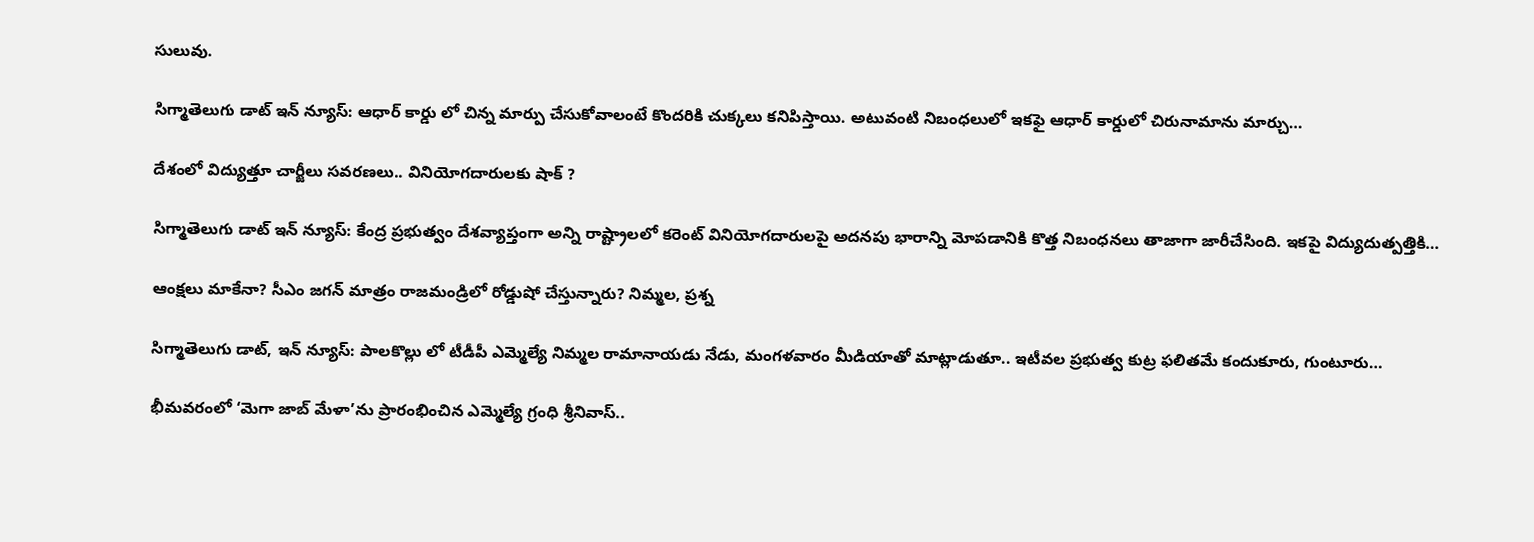సులువు.

సిగ్మాతెలుగు డాట్ ఇన్ న్యూస్: ఆధార్ కార్డు లో చిన్న మార్పు చేసుకోవాలంటే కొందరికి చుక్కలు కనిపిస్తాయి. అటువంటి నిబంధలులో ఇకఫై ఆధార్ కార్డులో చిరునామాను మార్చు…

దేశంలో విద్యుత్తూ చార్జీలు సవరణలు.. వినియోగదారులకు షాక్ ?

సిగ్మాతెలుగు డాట్ ఇన్ న్యూస్: కేంద్ర ప్రభుత్వం దేశవ్యాప్తంగా అన్ని రాష్ట్రాలలో కరెంట్ వినియోగదారులపై అదనపు భారాన్ని మోపడానికి కొత్త నిబంధనలు తాజాగా జారీచేసింది. ఇకపై విద్యుదుత్పత్తికి…

ఆంక్షలు మాకేనా? సీఎం జగన్ మాత్రం రాజమండ్రిలో రోడ్డుషో చేస్తున్నారు? నిమ్మల, ప్రశ్న

సిగ్మాతెలుగు డాట్, ఇన్ న్యూస్: పాలకొల్లు లో టీడీపీ ఎమ్మెల్యే నిమ్మల రామానాయడు నేడు, మంగళవారం మీడియాతో మాట్లాడుతూ.. ఇటీవల ప్రభుత్వ కుట్ర ఫలితమే కందుకూరు, గుంటూరు…

భీమవరంలో ‘మెగా జాబ్ మేళా’ను ప్రారంభించిన ఎమ్మెల్యే గ్రంధి శ్రీనివాస్..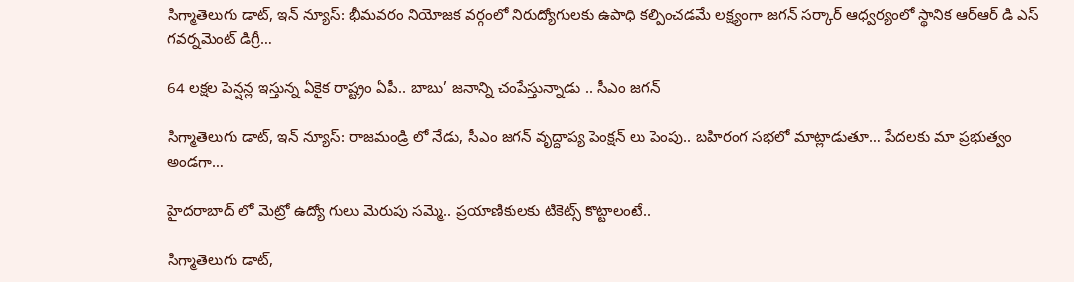సిగ్మాతెలుగు డాట్, ఇన్ న్యూస్: భీమవరం నియోజక వర్గంలో నిరుద్యోగులకు ఉపాధి కల్పించడమే లక్ష్యంగా జగన్ సర్కార్ ఆధ్వర్యంలో స్థానిక ఆర్ఆర్ డి ఎస్ గవర్నమెంట్ డిగ్రీ…

64 లక్షల పెన్షన్ల ఇస్తున్న ఏకైక రాష్ట్రం ఏపీ.. బాబు’ జనాన్ని చంపేస్తున్నాడు .. సీఎం జగన్

సిగ్మాతెలుగు డాట్, ఇన్ న్యూస్: రాజమండ్రి లో నేడు, సీఎం జగన్ వృద్దాప్య పెంక్షన్ లు పెంపు.. బహిరంగ సభలో మాట్లాడుతూ… పేదలకు మా ప్రభుత్వం అండగా…

హైదరాబాద్ లో మెట్రో ఉద్యో గులు మెరుపు సమ్మె.. ప్రయాణికులకు టికెట్స్ కొట్టాలంటే..

సిగ్మాతెలుగు డాట్,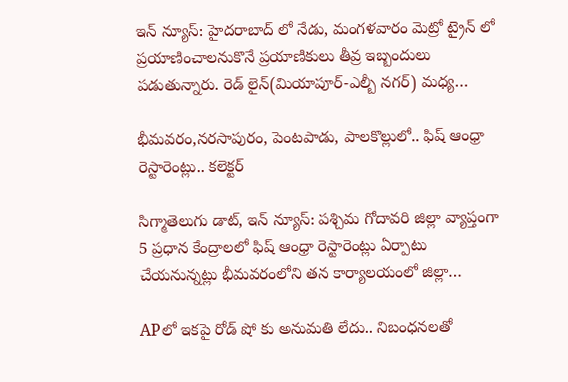ఇన్ న్యూస్: హైదరాబాద్ లో నేడు, మంగళవారం మెట్రో ట్రైన్ లో ప్రయాణించాలనుకొనే ప్రయాణికులు తీవ్ర ఇబ్బందులు పడుతున్నారు. రెడ్ లైన్(మియాపూర్-ఎల్బీ నగర్) మధ్య…

భీమవరం,నరసాపురం, పెంటపాడు, పాలకొల్లులో.. ఫిష్ ఆంధ్రా రెస్టారెంట్లు.. కలెక్టర్

సిగ్మాతెలుగు డాట్, ఇన్ న్యూస్: పశ్చిమ గోదావరి జిల్లా వ్యాప్తంగా 5 ప్రధాన కేంద్రాలలో ఫిష్ ఆంధ్రా రెస్టారెంట్లు ఏర్పాటు చేయనున్నట్లు భీమవరంలోని తన కార్యాలయంలో జిల్లా…

APలో ఇకపై రోడ్ షో కు అనుమతి లేదు.. నిబంధనలతో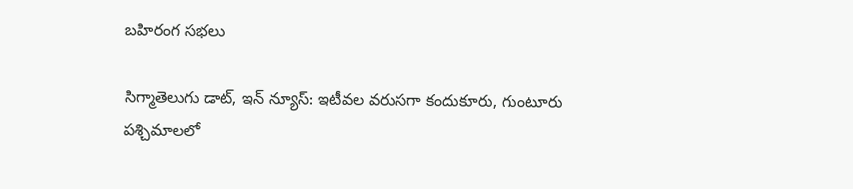బహిరంగ సభలు

సిగ్మాతెలుగు డాట్, ఇన్ న్యూస్: ఇటీవల వరుసగా కందుకూరు, గుంటూరు పశ్చిమాలలో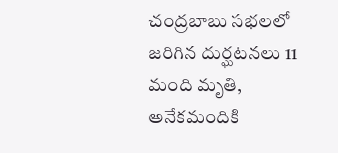చంద్రబాబు సభలలో జరిగిన దుర్ఘటనలు 11 మంది మృతి, అనేకమందికి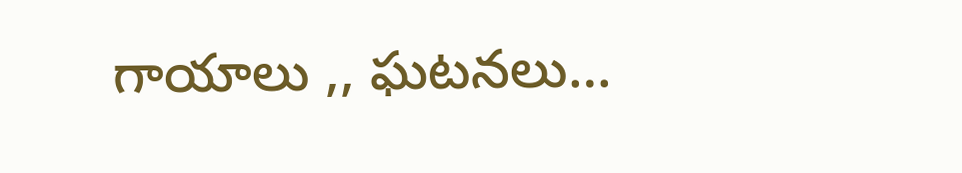గాయాలు ,, ఘటనలు…